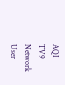AQI
TV9 Network
User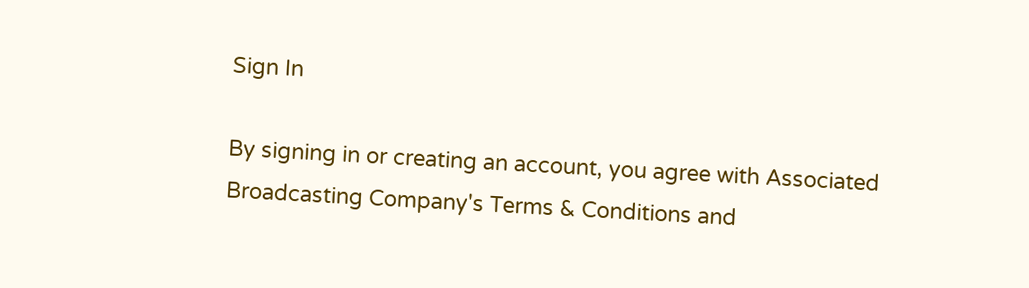Sign In

By signing in or creating an account, you agree with Associated Broadcasting Company's Terms & Conditions and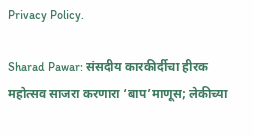Privacy Policy.

Sharad Pawar: संसदीय कारकीर्दीचा हीरक महोत्सव साजरा करणारा ‘बाप’माणूस; लेकीच्या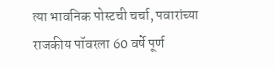त्या भावनिक पोस्टची चर्चा, पवारांच्या राजकीय पॉवरला 60 वर्षे पूर्ण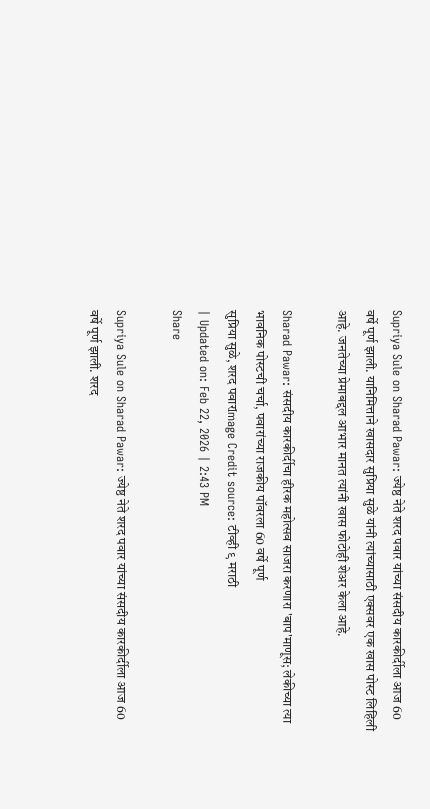Supriya Sule on Sharad Pawar: ज्येष्ठ नेते शरद पवार यांच्या संसदीय कारकीर्दीला आज 60 वर्षे पूर्ण झाली. यानिमित्ताने खासदार सुप्रिया सुळे यांनी त्यांच्यासाठी एक्सवर एक खास पोस्ट लिहिली आहे. जनतेच्या प्रेमाबद्दल आभार मानत त्यांनी खास फोटोही शेअर केला आहे.

Sharad Pawar: संसदीय कारकीर्दीचा हीरक महोत्सव साजरा करणारा 'बाप'माणूस; लेकीच्या त्या भावनिक पोस्टची चर्चा, पवारांच्या राजकीय पॉवरला 60 वर्षे पूर्ण
सुप्रिया सुळे, शरद पवारImage Credit source: टीव्ही ९ मराठी
| Updated on: Feb 22, 2026 | 2:43 PM
Share

Supriya Sule on Sharad Pawar: ज्येष्ठ नेते शरद पवार यांच्या संसदीय कारकीर्दीला आज 60 वर्षे पूर्ण झाली. शरद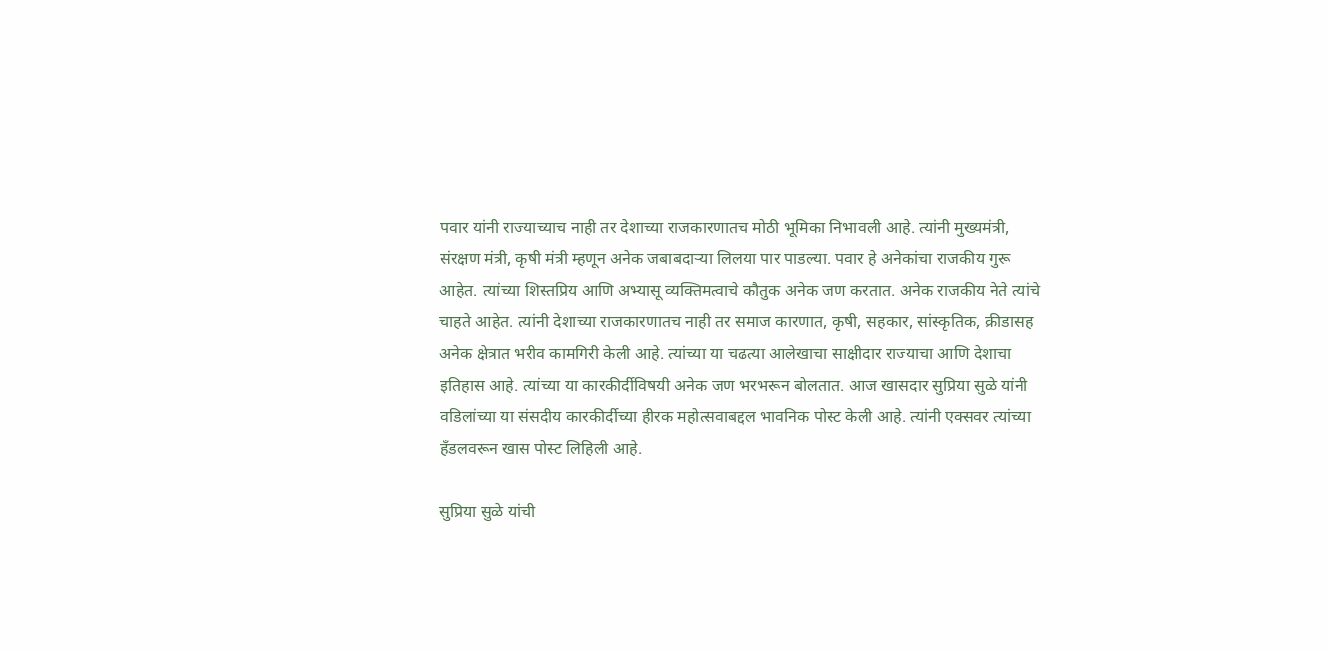पवार यांनी राज्याच्याच नाही तर देशाच्या राजकारणातच मोठी भूमिका निभावली आहे. त्यांनी मुख्यमंत्री, संरक्षण मंत्री, कृषी मंत्री म्हणून अनेक जबाबदाऱ्या लिलया पार पाडल्या. पवार हे अनेकांचा राजकीय गुरू आहेत. त्यांच्या शिस्तप्रिय आणि अभ्यासू व्यक्तिमत्वाचे कौतुक अनेक जण करतात. अनेक राजकीय नेते त्यांचे चाहते आहेत. त्यांनी देशाच्या राजकारणातच नाही तर समाज कारणात, कृषी, सहकार, सांस्कृतिक, क्रीडासह अनेक क्षेत्रात भरीव कामगिरी केली आहे. त्यांच्या या चढत्या आलेखाचा साक्षीदार राज्याचा आणि देशाचा इतिहास आहे. त्यांच्या या कारकीर्दीविषयी अनेक जण भरभरून बोलतात. आज खासदार सुप्रिया सुळे यांनी वडिलांच्या या संसदीय कारकीर्दीच्या हीरक महोत्सवाबद्दल भावनिक पोस्ट केली आहे. त्यांनी एक्सवर त्यांच्या हँडलवरून खास पोस्ट लिहिली आहे.

सुप्रिया सुळे यांची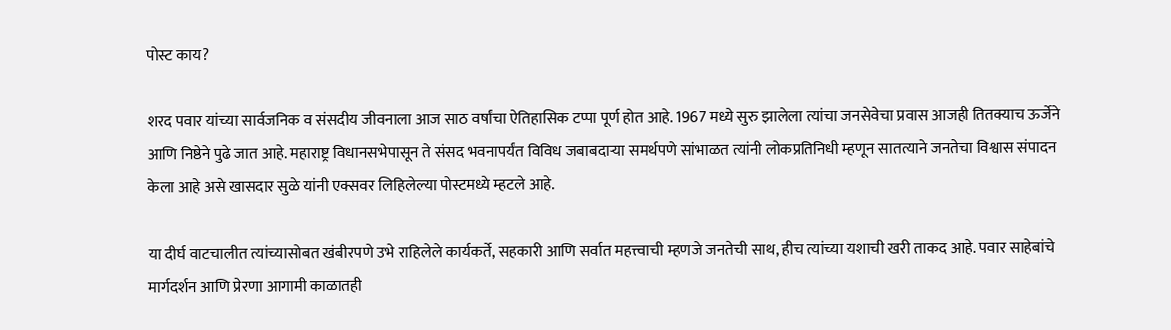पोस्ट काय?

शरद पवार यांच्या सार्वजनिक व संसदीय जीवनाला आज साठ वर्षांचा ऐतिहासिक टप्पा पूर्ण होत आहे. 1967 मध्ये सुरु झालेला त्यांचा जनसेवेचा प्रवास आजही तितक्याच ऊर्जेने आणि निष्ठेने पुढे जात आहे. महाराष्ट्र विधानसभेपासून ते संसद भवनापर्यंत विविध जबाबदाऱ्या समर्थपणे सांभाळत त्यांनी लोकप्रतिनिधी म्हणून सातत्याने जनतेचा विश्वास संपादन केला आहे असे खासदार सुळे यांनी एक्सवर लिहिलेल्या पोस्टमध्ये म्हटले आहे.

या दीर्घ वाटचालीत त्यांच्यासोबत खंबीरपणे उभे राहिलेले कार्यकर्ते, सहकारी आणि सर्वात महत्त्वाची म्हणजे जनतेची साथ, हीच त्यांच्या यशाची खरी ताकद आहे. पवार साहेबांचे मार्गदर्शन आणि प्रेरणा आगामी काळातही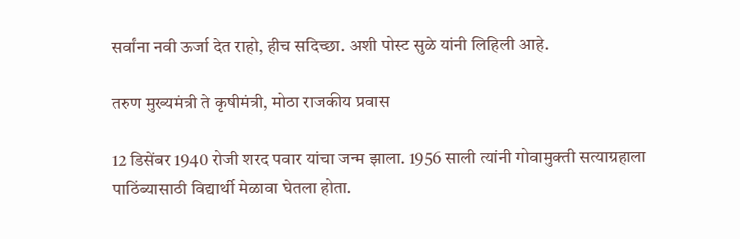सर्वांना नवी ऊर्जा देत राहो, हीच सदिच्छा. अशी पोस्ट सुळे यांनी लिहिली आहे.

तरुण मुख्यमंत्री ते कृषीमंत्री, मोठा राजकीय प्रवास

12 डिसेंबर 1940 रोजी शरद पवार यांचा जन्म झाला. 1956 साली त्यांनी गोवामुक्ती सत्याग्रहाला पाठिंब्यासाठी विद्यार्थी मेळावा घेतला होता.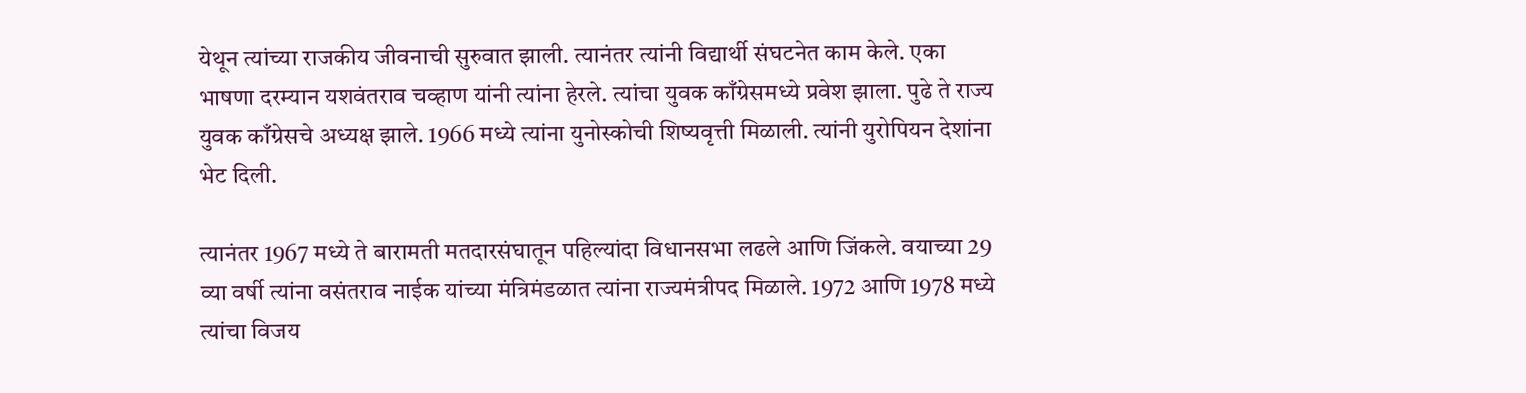येथून त्यांच्या राजकीय जीवनाची सुरुवात झाली. त्यानंतर त्यांनी विद्यार्थी संघटनेत काम केले. एका भाषणा दरम्यान यशवंतराव चव्हाण यांनी त्यांना हेरले. त्यांचा युवक काँग्रेसमध्ये प्रवेश झाला. पुढे ते राज्य युवक काँग्रेसचे अध्यक्ष झाले. 1966 मध्ये त्यांना युनोस्कोची शिष्यवृत्ती मिळाली. त्यांनी युरोपियन देशांना भेट दिली.

त्यानंतर 1967 मध्ये ते बारामती मतदारसंघातून पहिल्यांदा विधानसभा लढले आणि जिंकले. वयाच्या 29 व्या वर्षी त्यांना वसंतराव नाईक यांच्या मंत्रिमंडळात त्यांना राज्यमंत्रीपद मिळाले. 1972 आणि 1978 मध्ये त्यांचा विजय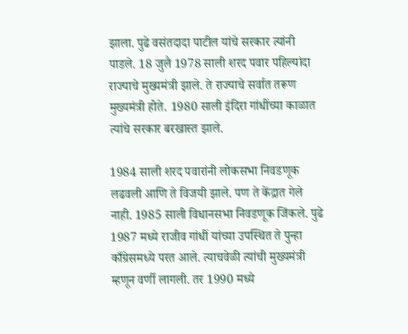झाला. पुढे वसंतदादा पाटील यांचे सरकार त्यांनी पाडले. 18 जुलै 1978 साली शरद पवार पहिल्यांदा राज्याचे मुख्यमंत्री झाले. ते राज्याचे सर्वात तरूण मुख्यमंत्री होते. 1980 साली इंदिरा गांधींच्या काळात त्यांचे सरकार बरखास्त झाले.

1984 साली शरद पवारांनी लोकसभा निवडणूक लढवली आणि ते विजयी झाले. पण ते केंद्रात गेले नाही. 1985 साली विधानसभा निवडणूक जिंकले. पुढे 1987 मध्ये राजीव गांधीं यांच्या उपस्थित ते पुन्हा काँग्रेसमध्ये परत आले. त्याचवेळी त्यांची मुख्यमंत्री म्हणून वर्णी लागली. तर 1990 मध्ये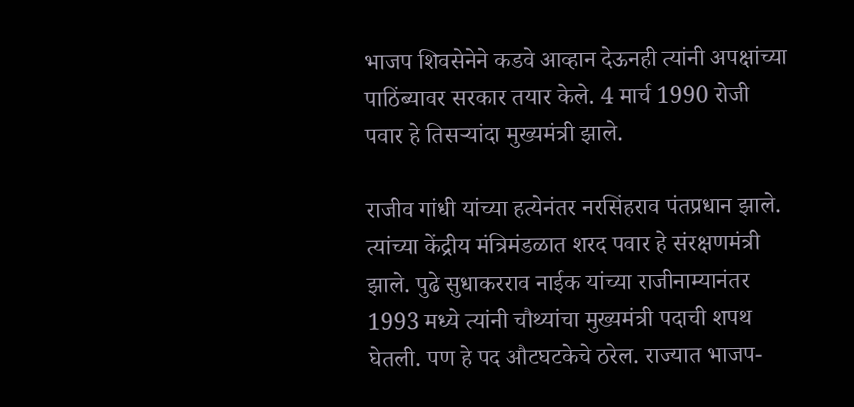भाजप शिवसेनेने कडवे आव्हान देऊनही त्यांनी अपक्षांच्या पाठिंब्यावर सरकार तयार केले. 4 मार्च 1990 रोजी पवार हे तिसऱ्यांदा मुख्यमंत्री झाले.

राजीव गांधी यांच्या हत्येनंतर नरसिंहराव पंतप्रधान झाले. त्यांच्या केंद्रीय मंत्रिमंडळात शरद पवार हे संरक्षणमंत्री झाले. पुढे सुधाकरराव नाईक यांच्या राजीनाम्यानंतर 1993 मध्ये त्यांनी चौथ्यांचा मुख्यमंत्री पदाची शपथ घेतली. पण हे पद औटघटकेचे ठरेल. राज्यात भाजप-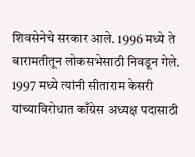शिवसेनेचे सरकार आले. 1996 मध्ये ते बारामतीतून लोकसभेसाठी निवडून गेले. 1997 मध्ये त्यांनी सीताराम केसरी यांच्याविरोधात काँग्रेस अध्यक्ष पदासाठी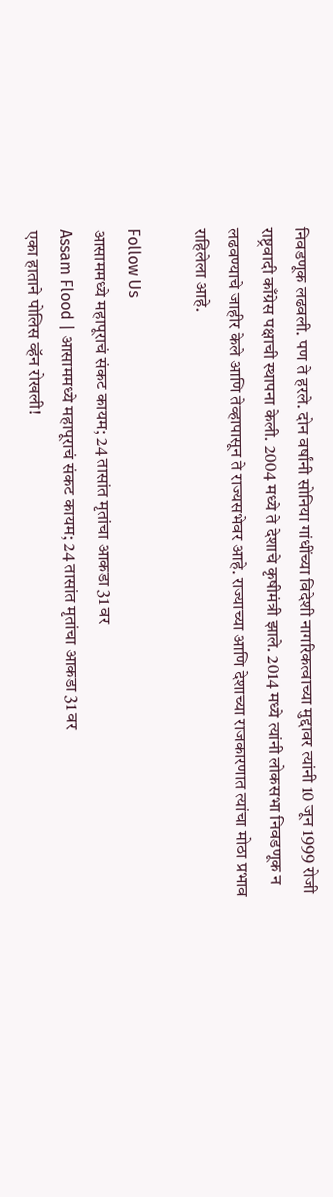निवडणूक लढवली. पण ते हरले. दोन वर्षांनी सोनिया गांधींच्या विदेशी नागरिकत्वाच्या मुद्दावर त्यांनी 10 जून 1999 रोजी राष्ट्रवादी काँग्रेस पक्षाची स्थापना केली. 2004 मध्ये ते देशाचे कृषीमंत्री झाले. 2014 मध्ये त्यांनी लोकसभा निवडणूक न लढवण्याचे जाहीर केले आणि तेव्हापासून ते राज्यसभेवर आहे. राज्याच्या आणि देशाच्या राजकारणात त्यांचा मोठा प्रभाव राहिलेला आहे.

Follow Us
आसाममध्ये महापूराचं संकट कायम; 24 तासांत मृतांचा आकडा 31 वर
Assam Flood | आसाममध्ये महापूराचं संकट कायम; 24 तासांत मृतांचा आकडा 31 वर
एका हाताने पोलिस व्हॅन रोखली!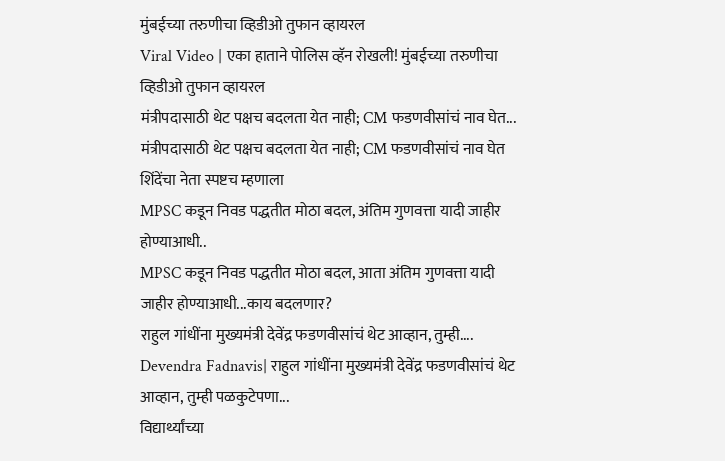मुंबईच्या तरुणीचा व्हिडीओ तुफान व्हायरल
Viral Video | एका हाताने पोलिस व्हॅन रोखली! मुंबईच्या तरुणीचा व्हिडीओ तुफान व्हायरल
मंत्रीपदासाठी थेट पक्षच बदलता येत नाही; CM फडणवीसांचं नाव घेत...
मंत्रीपदासाठी थेट पक्षच बदलता येत नाही; CM फडणवीसांचं नाव घेत शिंदेंचा नेता स्पष्टच म्हणाला
MPSC कडून निवड पद्धतीत मोठा बदल, अंतिम गुणवत्ता यादी जाहीर होण्याआधी..
MPSC कडून निवड पद्धतीत मोठा बदल, आता अंतिम गुणवत्ता यादी जाहीर होण्याआधी...काय बदलणार?
राहुल गांधींना मुख्यमंत्री देवेंद्र फडणवीसांचं थेट आव्हान, तुम्ही....
Devendra Fadnavis| राहुल गांधींना मुख्यमंत्री देवेंद्र फडणवीसांचं थेट आव्हान, तुम्ही पळकुटेपणा...
विद्यार्थ्यांच्या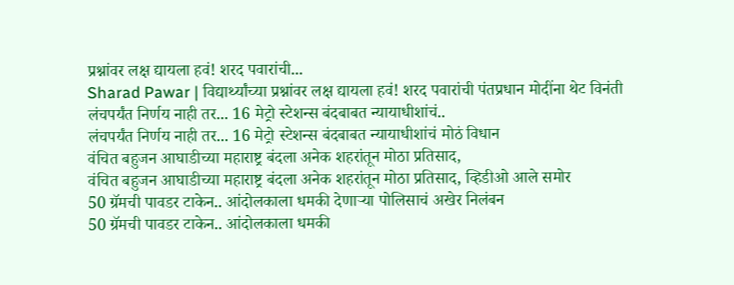प्रश्नांवर लक्ष द्यायला हवं! शरद पवारांची...
Sharad Pawar | विद्यार्थ्यांच्या प्रश्नांवर लक्ष द्यायला हवं! शरद पवारांची पंतप्रधान मोदींना थेट विनंती
लंचपर्यंत निर्णय नाही तर... 16 मेट्रो स्टेशन्स बंदबाबत न्यायाधीशांचं..
लंचपर्यंत निर्णय नाही तर... 16 मेट्रो स्टेशन्स बंदबाबत न्यायाधीशांचं मोठं विधान
वंचित बहुजन आघाडीच्या महाराष्ट्र बंदला अनेक शहरांतून मोठा प्रतिसाद,
वंचित बहुजन आघाडीच्या महाराष्ट्र बंदला अनेक शहरांतून मोठा प्रतिसाद, व्हिडीओ आले समोर
50 ग्रॅमची पावडर टाकेन.. आंदोलकाला धमकी देणाऱ्या पोलिसाचं अखेर निलंबन
50 ग्रॅमची पावडर टाकेन.. आंदोलकाला धमकी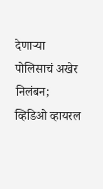देणाऱ्या पोलिसाचं अखेर निलंबन; व्हिडिओ व्हायरल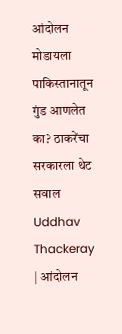आंदोलन मोडायला पाकिस्तानातून गुंड आणलेत का? ठाकरेंचा सरकारला थेट सवाल
Uddhav Thackeray | आंदोलन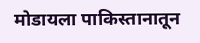मोडायला पाकिस्तानातून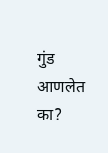गुंड आणलेत का?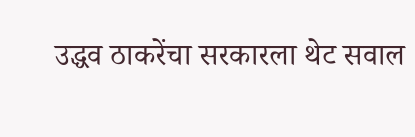उद्धव ठाकरेंचा सरकारला थेट सवाल